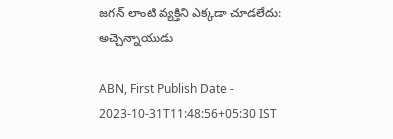జగన్ లాంటి వ్యక్తిని ఎక్కడా చూడలేదు: అచ్చెన్నాయుడు

ABN, First Publish Date - 2023-10-31T11:48:56+05:30 IST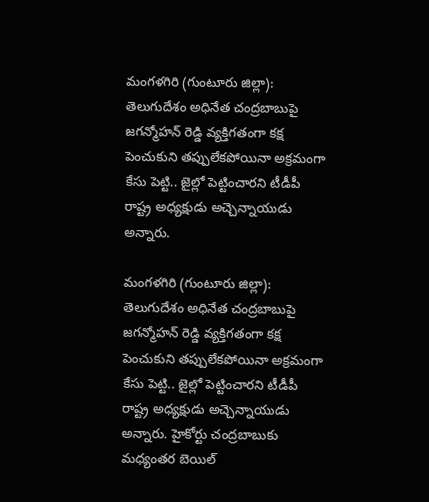మంగళగిరి (గుంటూరు జిల్లా): తెలుగుదేశం అధినేత చంద్రబాబుపై జగన్మోహన్ రెడ్డి వ్యక్తిగతంగా కక్ష పెంచుకుని తప్పులేకపోయినా అక్రమంగా కేసు పెట్టి.. జైల్లో పెట్టించారని టీడీపీ రాష్ట్ర అధ్యక్షుడు అచ్చెన్నాయుడు అన్నారు.

మంగళగిరి (గుంటూరు జిల్లా): తెలుగుదేశం అధినేత చంద్రబాబుపై జగన్మోహన్ రెడ్డి వ్యక్తిగతంగా కక్ష పెంచుకుని తప్పులేకపోయినా అక్రమంగా కేసు పెట్టి.. జైల్లో పెట్టించారని టీడీపీ రాష్ట్ర అధ్యక్షుడు అచ్చెన్నాయుడు అన్నారు. హైకోర్టు చంద్రబాబుకు మధ్యంతర బెయిల్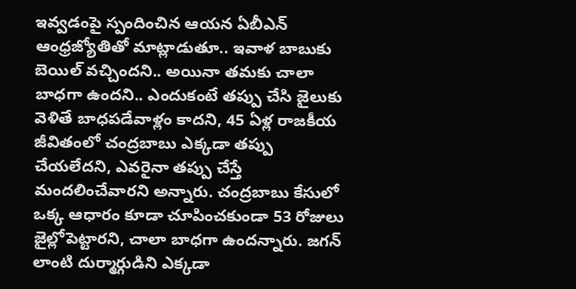ఇవ్వడంపై స్పందించిన ఆయన ఏబీఎన్ ఆంధ్రజ్యోతితో మాట్లాడుతూ.. ఇవాళ బాబుకు బెయిల్ వచ్చిందని.. అయినా తమకు చాలా బాధగా ఉందని.. ఎందుకంటే తప్పు చేసి జైలుకు వెళితే బాధపడేవాళ్లం కాదని, 45 ఏళ్ల రాజకీయ జీవితంలో చంద్రబాబు ఎక్కడా తప్పు చేయలేదని, ఎవరైనా తప్పు చేస్తే మందలించేవారని అన్నారు. చంద్రబాబు కేసులో ఒక్క ఆధారం కూడా చూపించకుండా 53 రోజులు జైల్లోపెట్టారని, చాలా బాధగా ఉందన్నారు. జగన్ లాంటి దుర్మార్గుడిని ఎక్కడా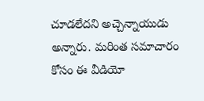చూడలేదని అచ్చెన్నాయుడు అన్నారు. మరింత సమాచారం కోసం ఈ వీడియో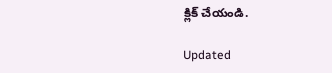క్లిక్ చేయండి.

Updated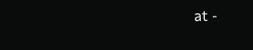at -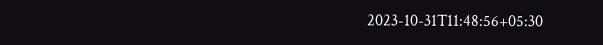2023-10-31T11:48:56+05:30